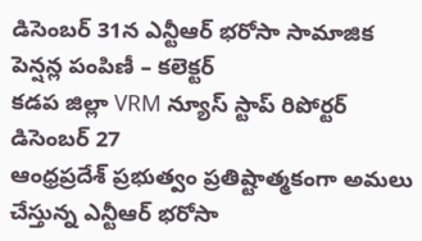డిసెంబర్ 31న ఎన్టీఆర్ భరోసా సామాజిక పెన్షన్ల పంపిణీ – కలెక్టర్
కడప జిల్లా VRM న్యూస్ స్టాప్ రిపోర్టర్ డిసెంబర్ 27
ఆంధ్రప్రదేశ్ ప్రభుత్వం ప్రతిష్టాత్మకంగా అమలు చేస్తున్న ఎన్టీఆర్ భరోసా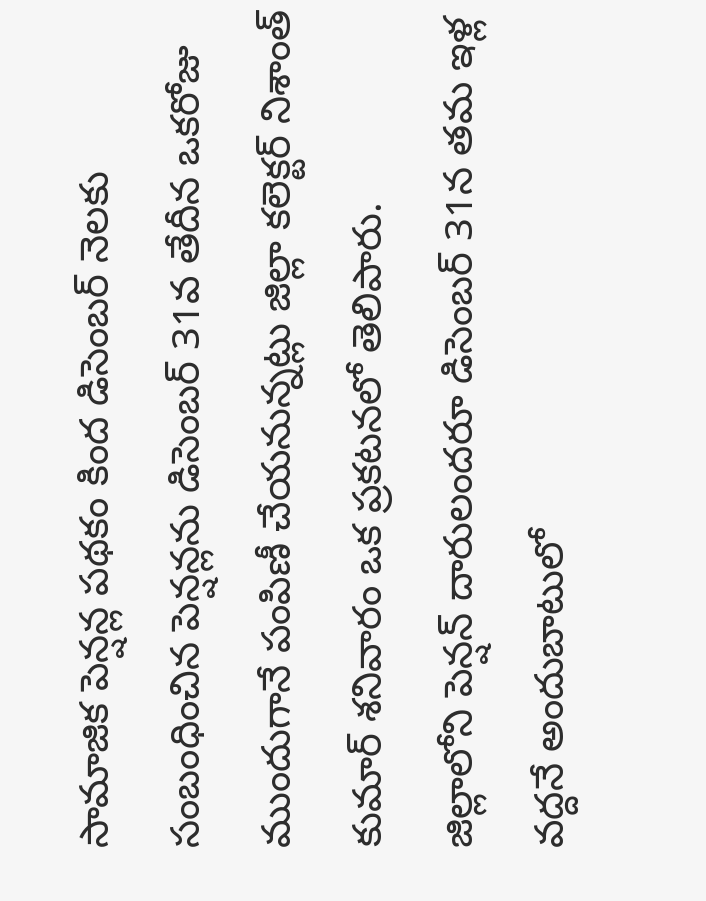సామాజిక పెన్షన్ల పథకం కింద డిసెంబర్ నెలకు సంబంధించిన పెన్షన్లను డిసెంబర్ 31వ తేదీన ఒకరోజు ముందుగానే పంపిణీ చేయనున్నట్లు జిల్లా కలెక్టర్ నిశాంత్ కుమార్ శనివారం ఒక ప్రకటనలో తెలిపారు.
జిల్లాలోని పెన్షన్ దారులందరూ డిసెంబర్ 31న తమ ఇళ్ల వద్దనే అందుబాటులో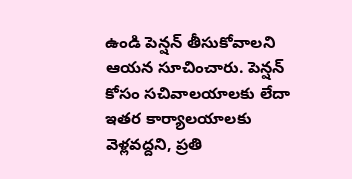ఉండి పెన్షన్ తీసుకోవాలని ఆయన సూచించారు. పెన్షన్ కోసం సచివాలయాలకు లేదా ఇతర కార్యాలయాలకు వెళ్లవద్దని, ప్రతి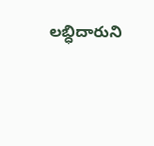లబ్ధిదారుని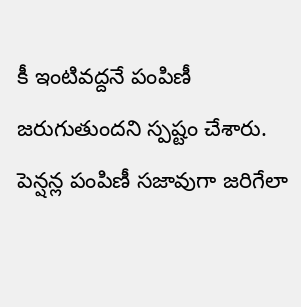కీ ఇంటివద్దనే పంపిణీ జరుగుతుందని స్పష్టం చేశారు.
పెన్షన్ల పంపిణీ సజావుగా జరిగేలా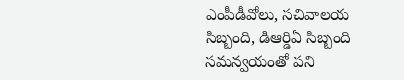ఎంపీడీవోలు, సచివాలయ సిబ్బంది, డిఆర్డిఏ సిబ్బంది సమన్వయంతో పని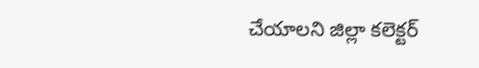చేయాలని జిల్లా కలెక్టర్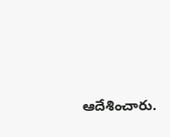ఆదేశించారు.